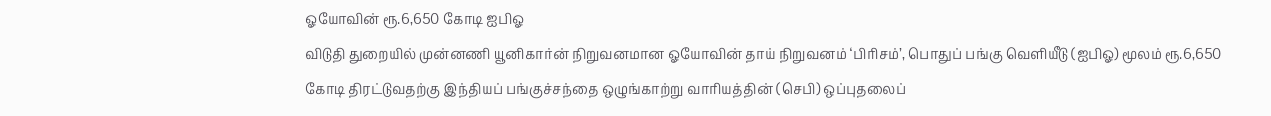ஓயோவின் ரூ.6,650 கோடி ஐபிஓ
விடுதி துறையில் முன்னணி யூனிகார்ன் நிறுவனமான ஓயோவின் தாய் நிறுவனம் ‘பிரிசம்’, பொதுப் பங்கு வெளியீடு (ஐபிஓ) மூலம் ரூ.6,650 கோடி திரட்டுவதற்கு இந்தியப் பங்குச்சந்தை ஒழுங்காற்று வாரியத்தின் (செபி) ஒப்புதலைப்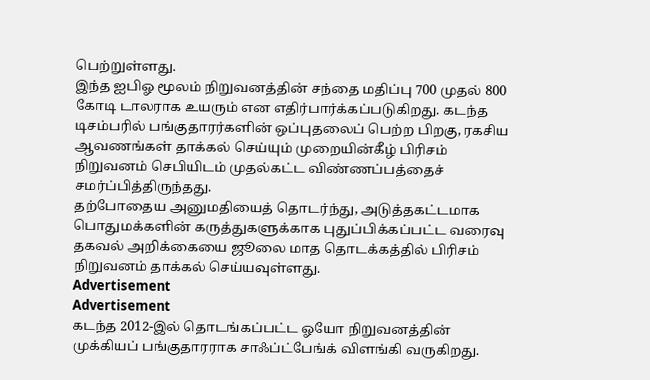பெற்றுள்ளது.
இந்த ஐபிஓ மூலம் நிறுவனத்தின் சந்தை மதிப்பு 700 முதல் 800 கோடி டாலராக உயரும் என எதிர்பார்க்கப்படுகிறது. கடந்த டிசம்பரில் பங்குதாரர்களின் ஒப்புதலைப் பெற்ற பிறகு, ரகசிய ஆவணங்கள் தாக்கல் செய்யும் முறையின்கீழ் பிரிசம் நிறுவனம் செபியிடம் முதல்கட்ட விண்ணப்பத்தைச் சமர்ப்பித்திருந்தது.
தற்போதைய அனுமதியைத் தொடர்ந்து, அடுத்தகட்டமாக பொதுமக்களின் கருத்துகளுக்காக புதுப்பிக்கப்பட்ட வரைவு தகவல் அறிக்கையை ஜூலை மாத தொடக்கத்தில் பிரிசம் நிறுவனம் தாக்கல் செய்யவுள்ளது.
Advertisement
Advertisement
கடந்த 2012-இல் தொடங்கப்பட்ட ஓயோ நிறுவனத்தின் முக்கியப் பங்குதாரராக சாஃப்ட்பேங்க் விளங்கி வருகிறது.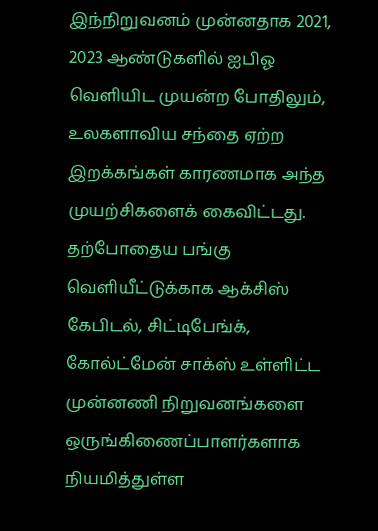இந்நிறுவனம் முன்னதாக 2021, 2023 ஆண்டுகளில் ஐபிஓ வெளியிட முயன்ற போதிலும், உலகளாவிய சந்தை ஏற்ற இறக்கங்கள் காரணமாக அந்த முயற்சிகளைக் கைவிட்டது.
தற்போதைய பங்கு வெளியீட்டுக்காக ஆக்சிஸ் கேபிடல், சிட்டிபேங்க், கோல்ட்மேன் சாக்ஸ் உள்ளிட்ட முன்னணி நிறுவனங்களை ஒருங்கிணைப்பாளர்களாக நியமித்துள்ள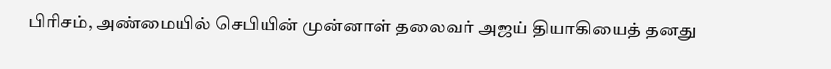பிரிசம், அண்மையில் செபியின் முன்னாள் தலைவர் அஜய் தியாகியைத் தனது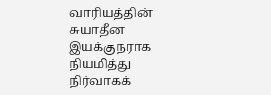வாரியத்தின் சுயாதீன இயக்குநராக நியமித்து நிர்வாகக்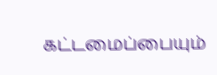கட்டமைப்பையும்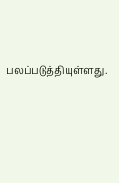பலப்படுத்தியுள்ளது.